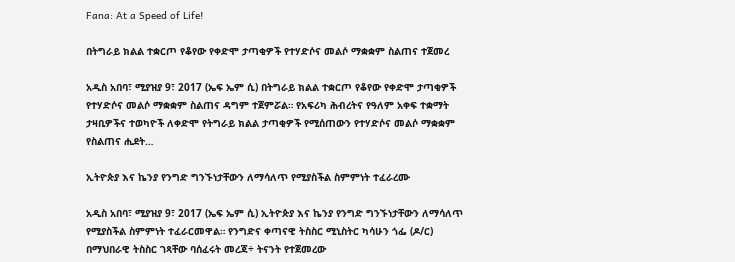Fana: At a Speed of Life!

በትግራይ ክልል ተቋርጦ የቆየው የቀድሞ ታጣቂዎች የተሃድሶና መልሶ ማቋቋም ስልጠና ተጀመረ

አዲስ አበባ፣ ሚያዝያ 9፣ 2017 (ኤፍ ኤም ሲ) በትግራይ ክልል ተቋርጦ የቆየው የቀድሞ ታጣቂዎች የተሃድሶና መልሶ ማቋቋም ስልጠና ዳግም ተጀምሯል። የአፍሪካ ሕብረትና የዓለም አቀፍ ተቋማት ታዛቢዎችና ተወካዮች ለቀድሞ የትግራይ ክልል ታጣቂዎች የሚሰጠውን የተሃድሶና መልሶ ማቋቋም የስልጠና ሒደት…

ኢትዮጵያ እና ኬንያ የንግድ ግንኙነታቸውን ለማሳለጥ የሚያስችል ስምምነት ተፈራረሙ

አዲስ አበባ፣ ሚያዝያ 9፣ 2017 (ኤፍ ኤም ሲ) ኢትዮጵያ እና ኬንያ የንግድ ግንኙነታቸውን ለማሳለጥ የሚያስችል ስምምነት ተፈራርመዋል። የንግድና ቀጣናዊ ትስስር ሚኒስትር ካሳሁን ጎፌ (ዶ/ር) በማህበራዊ ትስስር ገጻቸው ባሰፈሩት መረጃ÷ ትናንት የተጀመረው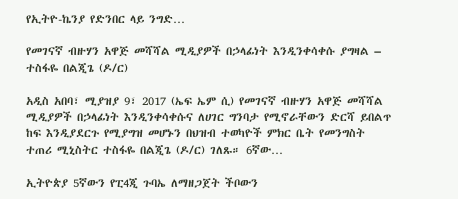የኢትዮ-ኬንያ የድንበር ላይ ንግድ…

የመገናኛ ብዙሃን አዋጅ መሻሻል ሚዲያዎች በኃላፊነት እንዲንቀሳቀሱ ያግዛል – ተስፋዬ በልጂጌ (ዶ/ር)

አዲስ አበባ፣ ሚያዝያ 9፣ 2017 (ኤፍ ኤም ሲ) የመገናኛ ብዙሃን አዋጅ መሻሻል ሚዲያዎች በኃላፊነት እንዲንቀሳቀሱና ለሀገር ግንባታ የሚኖራቸውን ድርሻ ይበልጥ ከፍ እንዲያደርጉ የሚያግዝ መሆኑን በህዝብ ተወካዮች ምክር ቤት የመንግስት ተጠሪ ሚኒስትር ተስፋዬ በልጂጌ (ዶ/ር) ገለጹ። 6ኛው…

ኢትዮጵያ 5ኛውን የፒ4ጂ ጉባኤ ለማዘጋጀት ችቦውን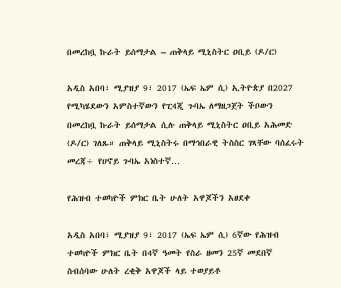በመረከቧ ኩራት ይሰማታል – ጠቅላይ ሚኒስትር ዐቢይ (ዶ/ር)

አዲስ አበባ፣ ሚያዝያ 9፣ 2017 (ኤፍ ኤም ሲ) ኢትዮጵያ በ2027 የሚካሄደውን አምስተኛውን የፒ4ጂ ጉባኤ ለማዘጋጀት ችቦውን በመረከቧ ኩራት ይሰማታል ሲሉ ጠቅላይ ሚኒስትር ዐቢይ አሕመድ (ዶ/ር) ገለጹ። ጠቅላይ ሚኒስትሩ በማኅበራዊ ትስስር ገጻቸው ባሰፈሩት መረጃ÷ የሀኖይ ጉባኤ አነስተኛ…

የሕዝብ ተወካዮች ምክር ቤት ሁለት አዋጆችን አፀደቀ

አዲስ አበባ፣ ሚያዝያ 9፣ 2017 (ኤፍ ኤም ሲ) 6ኛው የሕዝብ ተወካዮች ምክር ቤት በ4ኛ ዓመት የስራ ዘመን 25ኛ መደበኛ ስብሰባው ሁለት ረቂቅ አዋጆች ላይ ተወያይቶ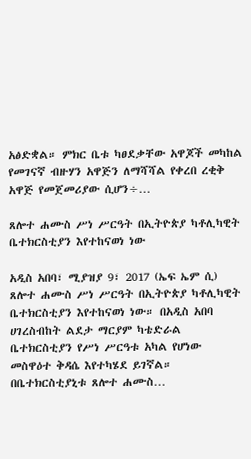አፅድቋል። ምክር ቤቱ ካፀደቃቸው አዋጆች መካከል የመገናኛ ብዙሃን አዋጅን ለማሻሻል የቀረበ ረቂቅ አዋጅ የመጀመሪያው ሲሆን÷…

ጸሎተ ሐሙስ ሥነ ሥርዓት በኢትዮጵያ ካቶሊካዊት ቤተክርስቲያን እየተከናወነ ነው

አዲስ አበባ፣ ሚያዝያ 9፣ 2017 (ኤፍ ኤም ሲ) ጸሎተ ሐሙስ ሥነ ሥርዓት በኢትዮጵያ ካቶሊካዊት ቤተክርስቲያን እየተከናወነ ነው። በአዲስ አበባ ሀገረስብከት ልደታ ማርያም ካቴድራል ቤተክርስቲያን የሥነ ሥርዓቱ አካል የሆነው መስዋዕተ ቅዳሴ እየተካሄደ ይገኛል። በቤተክርስቲያኒቱ ጸሎተ ሐሙስ…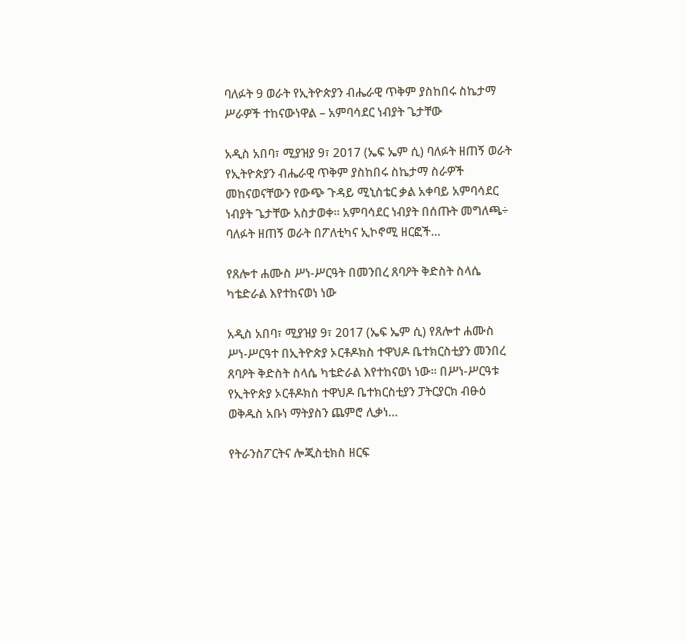ባለፉት 9 ወራት የኢትዮጵያን ብሔራዊ ጥቅም ያስከበሩ ስኬታማ ሥራዎች ተከናውነዋል – አምባሳደር ነብያት ጌታቸው

አዲስ አበባ፣ ሚያዝያ 9፣ 2017 (ኤፍ ኤም ሲ) ባለፉት ዘጠኝ ወራት የኢትዮጵያን ብሔራዊ ጥቅም ያስከበሩ ስኬታማ ስራዎች መከናወናቸውን የውጭ ጉዳይ ሚኒስቴር ቃል አቀባይ አምባሳደር ነብያት ጌታቸው አስታወቀ። አምባሳደር ነብያት በሰጡት መግለጫ÷ ባለፉት ዘጠኝ ወራት በፖለቲካና ኢኮኖሚ ዘርፎች…

የጸሎተ ሐሙስ ሥነ-ሥርዓት በመንበረ ጸባዖት ቅድስት ስላሴ ካቴድራል እየተከናወነ ነው

አዲስ አበባ፣ ሚያዝያ 9፣ 2017 (ኤፍ ኤም ሲ) የጸሎተ ሐሙስ ሥነ-ሥርዓተ በኢትዮጵያ ኦርቶዶክስ ተዋህዶ ቤተክርስቲያን መንበረ ጸባዖት ቅድስት ስላሴ ካቴድራል እየተከናወነ ነው፡፡ በሥነ-ሥርዓቱ የኢትዮጵያ ኦርቶዶክስ ተዋህዶ ቤተክርስቲያን ፓትርያርክ ብፁዕ ወቅዱስ አቡነ ማትያስን ጨምሮ ሊቃነ…

የትራንስፖርትና ሎጂስቲክስ ዘርፍ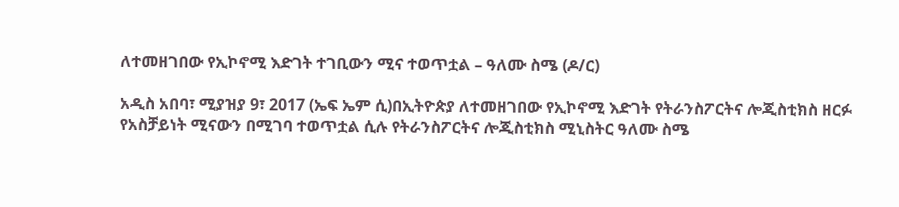ለተመዘገበው የኢኮኖሚ እድገት ተገቢውን ሚና ተወጥቷል – ዓለሙ ስሜ (ዶ/ር)

አዲስ አበባ፣ ሚያዝያ 9፣ 2017 (ኤፍ ኤም ሲ)በኢትዮጵያ ለተመዘገበው የኢኮኖሚ እድገት የትራንስፖርትና ሎጂስቲክስ ዘርፉ የአስቻይነት ሚናውን በሚገባ ተወጥቷል ሲሉ የትራንስፖርትና ሎጂስቲክስ ሚኒስትር ዓለሙ ስሜ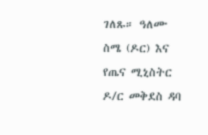ገለጹ። ዓለሙ ስሜ (ዶር) እና የጤና ሚኒስትር ዶ/ር መቅደስ ዳባ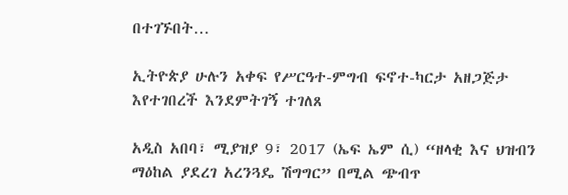በተገኙበት…

ኢትዮጵያ ሁሉን አቀፍ የሥርዓተ-ምግብ ፍኖተ-ካርታ አዘጋጅታ እየተገበረች እንደምትገኝ ተገለጸ

አዲስ አበባ፣ ሚያዝያ 9፣ 2017 (ኤፍ ኤም ሲ) “ዘላቂ እና ህዝብን ማዕከል ያደረገ አረንጓዴ ሽግግር” በሚል ጭብጥ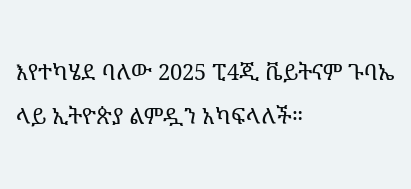እየተካሄደ ባለው 2025 ፒ4ጂ ቬይትናም ጉባኤ ላይ ኢትዮጵያ ልምዷን አካፍላለች።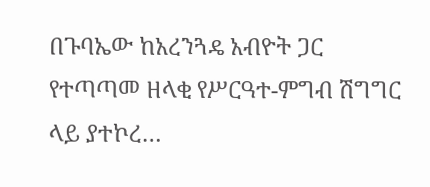በጉባኤው ከአረንጓዴ አብዮት ጋር የተጣጣመ ዘላቂ የሥርዓተ-ምግብ ሽግግር ላይ ያተኮረ…